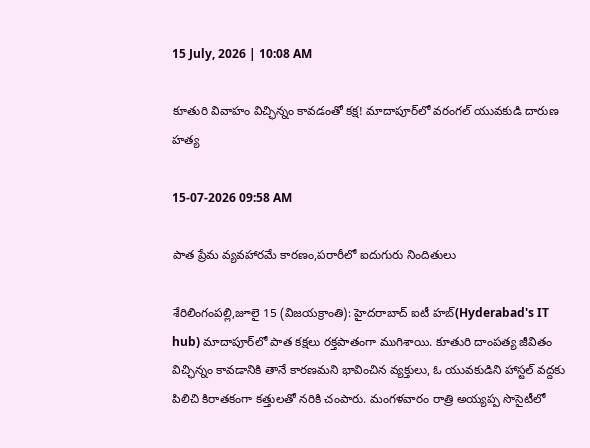15 July, 2026 | 10:08 AM

కూతురి వివాహం విచ్ఛిన్నం కావడంతో కక్ష! మాదాపూర్‌లో వరంగల్ యువకుడి దారుణ హత్య

15-07-2026 09:58 AM

పాత ప్రేమ వ్యవహారమే కారణం,పరారీలో ఐదుగురు నిందితులు

శేరిలింగంపల్లి,జూలై 15 (విజయక్రాంతి): హైదరాబాద్ ఐటీ హబ్(Hyderabad's IT hub) మాదాపూర్‌లో పాత కక్షలు రక్తపాతంగా ముగిశాయి. కూతురి దాంపత్య జీవితం విచ్ఛిన్నం కావడానికి తానే కారణమని భావించిన వ్యక్తులు, ఓ యువకుడిని హాస్టల్ వద్దకు పిలిచి కిరాతకంగా కత్తులతో నరికి చంపారు. మంగళవారం రాత్రి అయ్యప్ప సొసైటీలో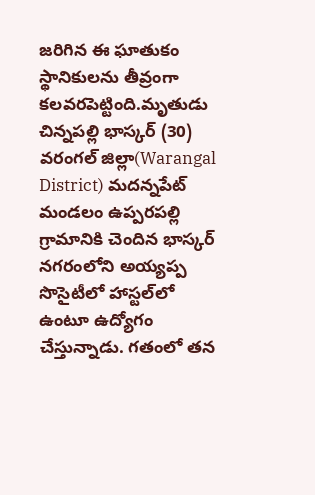జరిగిన ఈ ఘాతుకం స్థానికులను తీవ్రంగా కలవరపెట్టింది.మృతుడు చిన్నపల్లి భాస్కర్ (30) వరంగల్ జిల్లా(Warangal District) మదన్నపేట్ మండలం ఉప్పరపల్లి గ్రామానికి చెందిన భాస్కర్ నగరంలోని అయ్యప్ప సొసైటీలో హాస్టల్‌లో ఉంటూ ఉద్యోగం చేస్తున్నాడు. గతంలో తన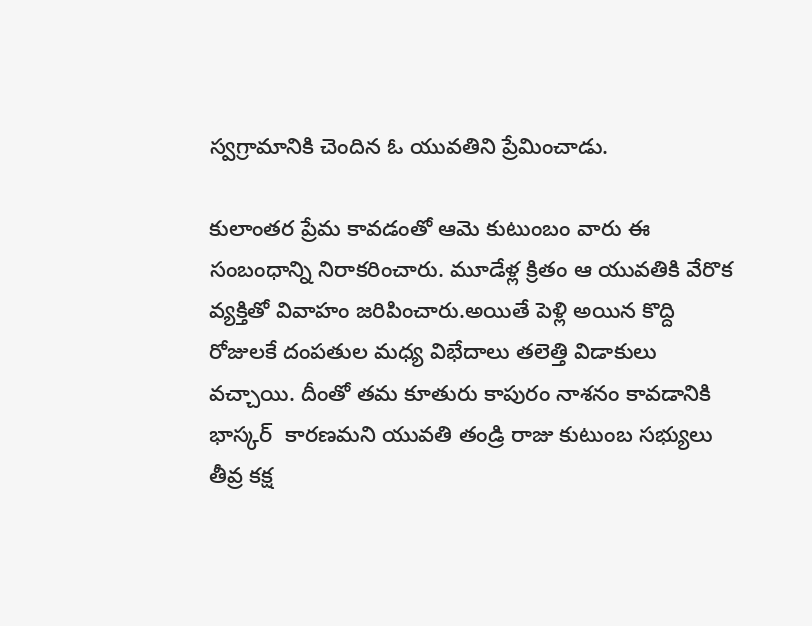స్వగ్రామానికి చెందిన ఓ యువతిని ప్రేమించాడు.

కులాంతర ప్రేమ కావడంతో ఆమె కుటుంబం వారు ఈ సంబంధాన్ని నిరాకరించారు. మూడేళ్ల క్రితం ఆ యువతికి వేరొక వ్యక్తితో వివాహం జరిపించారు.అయితే పెళ్లి అయిన కొద్ది రోజులకే దంపతుల మధ్య విభేదాలు తలెత్తి విడాకులు వచ్చాయి. దీంతో తమ కూతురు కాపురం నాశనం కావడానికి భాస్కర్‌  కారణమని యువతి తండ్రి రాజు కుటుంబ సభ్యులు తీవ్ర కక్ష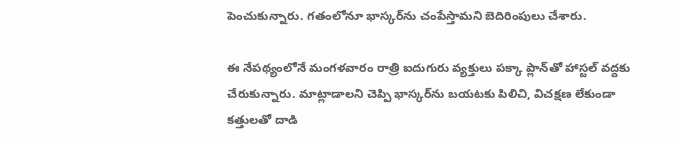పెంచుకున్నారు. గతంలోనూ భాస్కర్‌ను చంపేస్తామని బెదిరింపులు చేశారు.

ఈ నేపథ్యంలోనే మంగళవారం రాత్రి ఐదుగురు వ్యక్తులు పక్కా ప్లాన్‌తో హాస్టల్ వద్దకు చేరుకున్నారు. మాట్లాడాలని చెప్పి భాస్కర్‌ను బయటకు పిలిచి, విచక్షణ లేకుండా కత్తులతో దాడి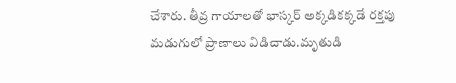చేశారు. తీవ్ర గాయాలతో భాస్కర్ అక్కడికక్కడే రక్తపు మడుగులో ప్రాణాలు విడిచాడు.మృతుడి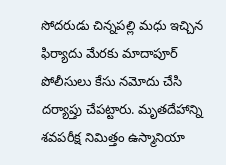సోదరుడు చిన్నపల్లి మధు ఇచ్చిన ఫిర్యాదు మేరకు మాదాపూర్ పోలీసులు కేసు నమోదు చేసి దర్యాప్తు చేపట్టారు. మృతదేహాన్ని శవపరీక్ష నిమిత్తం ఉస్మానియా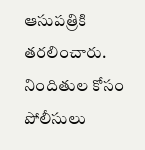ఆసుపత్రికి తరలించారు. నిందితుల కోసం పోలీసులు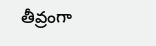తీవ్రంగా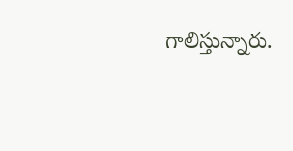గాలిస్తున్నారు.